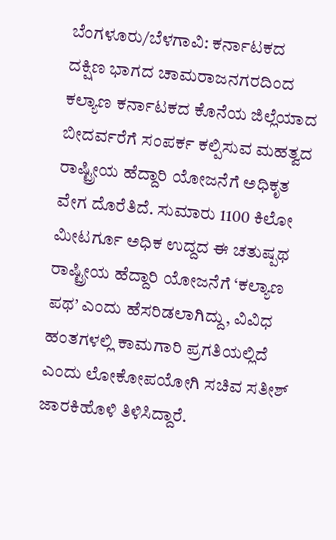ಬೆಂಗಳೂರು/ಬೆಳಗಾವಿ: ಕರ್ನಾಟಕದ ದಕ್ಷಿಣ ಭಾಗದ ಚಾಮರಾಜನಗರದಿಂದ ಕಲ್ಯಾಣ ಕರ್ನಾಟಕದ ಕೊನೆಯ ಜಿಲ್ಲೆಯಾದ ಬೀದರ್ವರೆಗೆ ಸಂಪರ್ಕ ಕಲ್ಪಿಸುವ ಮಹತ್ವದ ರಾಷ್ಟ್ರೀಯ ಹೆದ್ದಾರಿ ಯೋಜನೆಗೆ ಅಧಿಕೃತ ವೇಗ ದೊರೆತಿದೆ. ಸುಮಾರು 1100 ಕಿಲೋ ಮೀಟರ್ಗೂ ಅಧಿಕ ಉದ್ದದ ಈ ಚತುಷ್ಪಥ ರಾಷ್ಟ್ರೀಯ ಹೆದ್ದಾರಿ ಯೋಜನೆಗೆ ‘ಕಲ್ಯಾಣ ಪಥ’ ಎಂದು ಹೆಸರಿಡಲಾಗಿದ್ದು, ವಿವಿಧ ಹಂತಗಳಲ್ಲಿ ಕಾಮಗಾರಿ ಪ್ರಗತಿಯಲ್ಲಿದೆ ಎಂದು ಲೋಕೋಪಯೋಗಿ ಸಚಿವ ಸತೀಶ್ ಜಾರಕಿಹೊಳಿ ತಿಳಿಸಿದ್ದಾರೆ.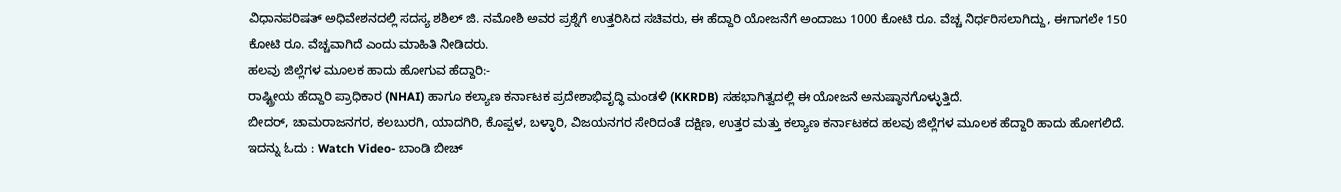ವಿಧಾನಪರಿಷತ್ ಅಧಿವೇಶನದಲ್ಲಿ ಸದಸ್ಯ ಶಶಿಲ್ ಜಿ. ನಮೋಶಿ ಅವರ ಪ್ರಶ್ನೆಗೆ ಉತ್ತರಿಸಿದ ಸಚಿವರು, ಈ ಹೆದ್ದಾರಿ ಯೋಜನೆಗೆ ಅಂದಾಜು 1000 ಕೋಟಿ ರೂ. ವೆಚ್ಚ ನಿರ್ಧರಿಸಲಾಗಿದ್ದು, ಈಗಾಗಲೇ 150 ಕೋಟಿ ರೂ. ವೆಚ್ಚವಾಗಿದೆ ಎಂದು ಮಾಹಿತಿ ನೀಡಿದರು.
ಹಲವು ಜಿಲ್ಲೆಗಳ ಮೂಲಕ ಹಾದು ಹೋಗುವ ಹೆದ್ದಾರಿ:-
ರಾಷ್ಟ್ರೀಯ ಹೆದ್ದಾರಿ ಪ್ರಾಧಿಕಾರ (NHAI) ಹಾಗೂ ಕಲ್ಯಾಣ ಕರ್ನಾಟಕ ಪ್ರದೇಶಾಭಿವೃದ್ಧಿ ಮಂಡಳಿ (KKRDB) ಸಹಭಾಗಿತ್ವದಲ್ಲಿ ಈ ಯೋಜನೆ ಅನುಷ್ಠಾನಗೊಳ್ಳುತ್ತಿದೆ.
ಬೀದರ್, ಚಾಮರಾಜನಗರ, ಕಲಬುರಗಿ, ಯಾದಗಿರಿ, ಕೊಪ್ಪಳ, ಬಳ್ಳಾರಿ, ವಿಜಯನಗರ ಸೇರಿದಂತೆ ದಕ್ಷಿಣ, ಉತ್ತರ ಮತ್ತು ಕಲ್ಯಾಣ ಕರ್ನಾಟಕದ ಹಲವು ಜಿಲ್ಲೆಗಳ ಮೂಲಕ ಹೆದ್ದಾರಿ ಹಾದು ಹೋಗಲಿದೆ.
ಇದನ್ನು ಓದು : Watch Video- ಬಾಂಡಿ ಬೀಚ್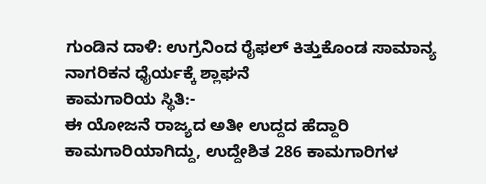ಗುಂಡಿನ ದಾಳಿ: ಉಗ್ರನಿಂದ ರೈಫಲ್ ಕಿತ್ತುಕೊಂಡ ಸಾಮಾನ್ಯ ನಾಗರಿಕನ ಧೈರ್ಯಕ್ಕೆ ಶ್ಲಾಘನೆ
ಕಾಮಗಾರಿಯ ಸ್ಥಿತಿ:-
ಈ ಯೋಜನೆ ರಾಜ್ಯದ ಅತೀ ಉದ್ದದ ಹೆದ್ದಾರಿ ಕಾಮಗಾರಿಯಾಗಿದ್ದು, ಉದ್ದೇಶಿತ 286 ಕಾಮಗಾರಿಗಳ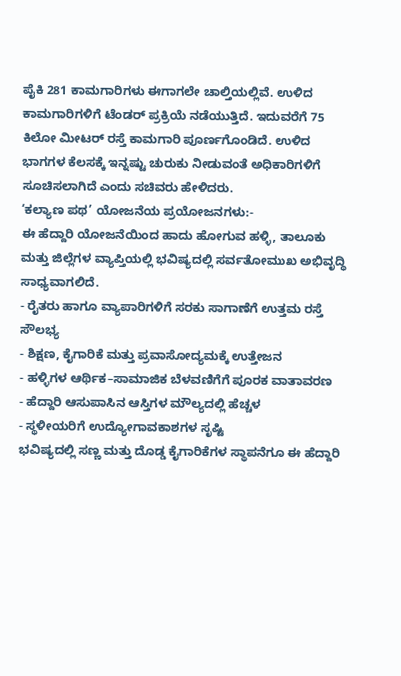ಪೈಕಿ 281 ಕಾಮಗಾರಿಗಳು ಈಗಾಗಲೇ ಚಾಲ್ತಿಯಲ್ಲಿವೆ. ಉಳಿದ ಕಾಮಗಾರಿಗಳಿಗೆ ಟೆಂಡರ್ ಪ್ರಕ್ರಿಯೆ ನಡೆಯುತ್ತಿದೆ. ಇದುವರೆಗೆ 75 ಕಿಲೋ ಮೀಟರ್ ರಸ್ತೆ ಕಾಮಗಾರಿ ಪೂರ್ಣಗೊಂಡಿದೆ. ಉಳಿದ ಭಾಗಗಳ ಕೆಲಸಕ್ಕೆ ಇನ್ನಷ್ಟು ಚುರುಕು ನೀಡುವಂತೆ ಅಧಿಕಾರಿಗಳಿಗೆ ಸೂಚಿಸಲಾಗಿದೆ ಎಂದು ಸಚಿವರು ಹೇಳಿದರು.
‘ಕಲ್ಯಾಣ ಪಥ’ ಯೋಜನೆಯ ಪ್ರಯೋಜನಗಳು:-
ಈ ಹೆದ್ದಾರಿ ಯೋಜನೆಯಿಂದ ಹಾದು ಹೋಗುವ ಹಳ್ಳಿ, ತಾಲೂಕು ಮತ್ತು ಜಿಲ್ಲೆಗಳ ವ್ಯಾಪ್ತಿಯಲ್ಲಿ ಭವಿಷ್ಯದಲ್ಲಿ ಸರ್ವತೋಮುಖ ಅಭಿವೃದ್ಧಿ ಸಾಧ್ಯವಾಗಲಿದೆ.
- ರೈತರು ಹಾಗೂ ವ್ಯಾಪಾರಿಗಳಿಗೆ ಸರಕು ಸಾಗಾಣೆಗೆ ಉತ್ತಮ ರಸ್ತೆ ಸೌಲಭ್ಯ
- ಶಿಕ್ಷಣ, ಕೈಗಾರಿಕೆ ಮತ್ತು ಪ್ರವಾಸೋದ್ಯಮಕ್ಕೆ ಉತ್ತೇಜನ
- ಹಳ್ಳಿಗಳ ಆರ್ಥಿಕ–ಸಾಮಾಜಿಕ ಬೆಳವಣಿಗೆಗೆ ಪೂರಕ ವಾತಾವರಣ
- ಹೆದ್ದಾರಿ ಆಸುಪಾಸಿನ ಆಸ್ತಿಗಳ ಮೌಲ್ಯದಲ್ಲಿ ಹೆಚ್ಚಳ
- ಸ್ಥಳೀಯರಿಗೆ ಉದ್ಯೋಗಾವಕಾಶಗಳ ಸೃಷ್ಟಿ
ಭವಿಷ್ಯದಲ್ಲಿ ಸಣ್ಣ ಮತ್ತು ದೊಡ್ಡ ಕೈಗಾರಿಕೆಗಳ ಸ್ಥಾಪನೆಗೂ ಈ ಹೆದ್ದಾರಿ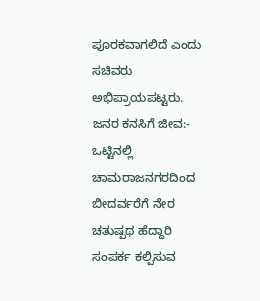ಪೂರಕವಾಗಲಿದೆ ಎಂದು ಸಚಿವರು ಅಭಿಪ್ರಾಯಪಟ್ಟರು.
ಜನರ ಕನಸಿಗೆ ಜೀವ:-
ಒಟ್ಟಿನಲ್ಲಿ ಚಾಮರಾಜನಗರದಿಂದ ಬೀದರ್ವರೆಗೆ ನೇರ ಚತುಷ್ಪಥ ಹೆದ್ದಾರಿ ಸಂಪರ್ಕ ಕಲ್ಪಿಸುವ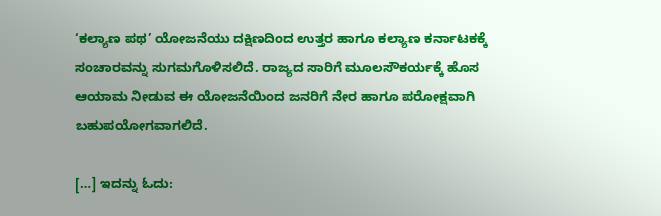‘ಕಲ್ಯಾಣ ಪಥ’ ಯೋಜನೆಯು ದಕ್ಷಿಣದಿಂದ ಉತ್ತರ ಹಾಗೂ ಕಲ್ಯಾಣ ಕರ್ನಾಟಕಕ್ಕೆ ಸಂಚಾರವನ್ನು ಸುಗಮಗೊಳಿಸಲಿದೆ. ರಾಜ್ಯದ ಸಾರಿಗೆ ಮೂಲಸೌಕರ್ಯಕ್ಕೆ ಹೊಸ ಆಯಾಮ ನೀಡುವ ಈ ಯೋಜನೆಯಿಂದ ಜನರಿಗೆ ನೇರ ಹಾಗೂ ಪರೋಕ್ಷವಾಗಿ ಬಹುಪಯೋಗವಾಗಲಿದೆ.

[…] ಇದನ್ನು ಓದು: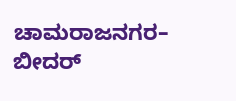ಚಾಮರಾಜನಗರ– ಬೀದರ್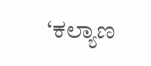‘ಕಲ್ಯಾಣ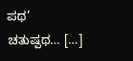ಪಥ’ ಚತುಷ್ಪಥ… […]